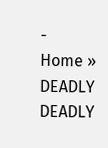-
Home » DEADLY
DEADLY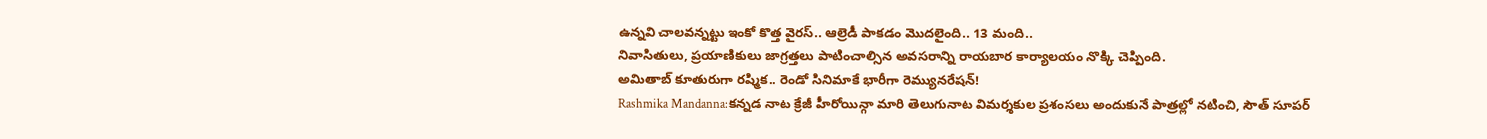ఉన్నవి చాలవన్నట్టు ఇంకో కొత్త వైరస్.. ఆల్రెడీ పాకడం మొదలైంది.. 13 మంది..
నివాసితులు, ప్రయాణికులు జాగ్రత్తలు పాటించాల్సిన అవసరాన్ని రాయబార కార్యాలయం నొక్కి చెప్పింది.
అమితాబ్ కూతురుగా రష్మిక.. రెండో సినిమాకే భారీగా రెమ్యునరేషన్!
Rashmika Mandanna:కన్నడ నాట క్రేజీ హీరోయిన్గా మారి తెలుగునాట విమర్శకుల ప్రశంసలు అందుకునే పాత్రల్లో నటించి, సౌత్ సూపర్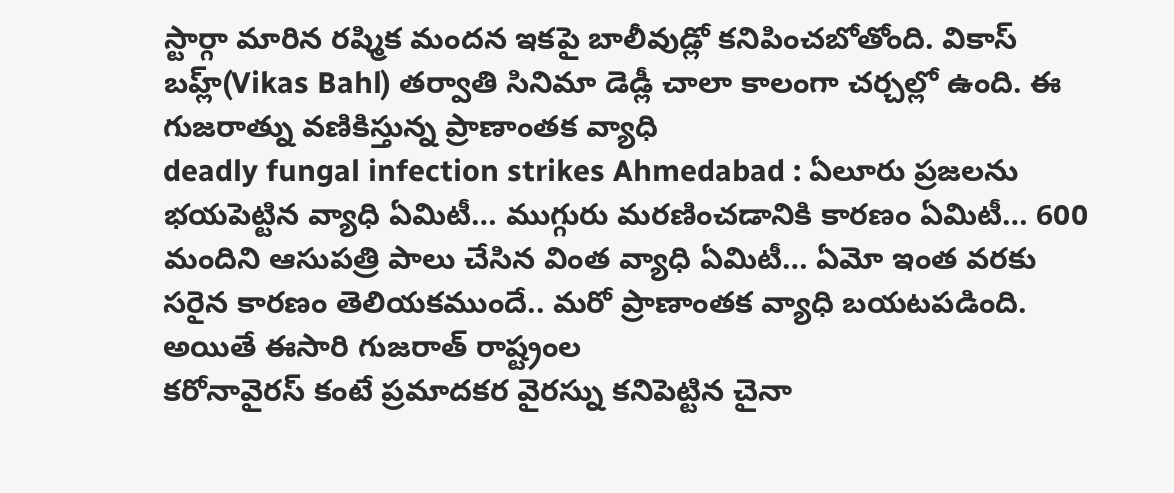స్టార్గా మారిన రష్మిక మందన ఇకపై బాలీవుడ్లో కనిపించబోతోంది. వికాస్ బహ్ల్(Vikas Bahl) తర్వాతి సినిమా డెడ్లీ చాలా కాలంగా చర్చల్లో ఉంది. ఈ
గుజరాత్ను వణికిస్తున్న ప్రాణాంతక వ్యాధి
deadly fungal infection strikes Ahmedabad : ఏలూరు ప్రజలను భయపెట్టిన వ్యాధి ఏమిటీ… ముగ్గురు మరణించడానికి కారణం ఏమిటీ… 600 మందిని ఆసుపత్రి పాలు చేసిన వింత వ్యాధి ఏమిటీ… ఏమో ఇంత వరకు సరైన కారణం తెలియకముందే.. మరో ప్రాణాంతక వ్యాధి బయటపడింది. అయితే ఈసారి గుజరాత్ రాష్ట్రంల
కరోనావైరస్ కంటే ప్రమాదకర వైరస్ను కనిపెట్టిన చైనా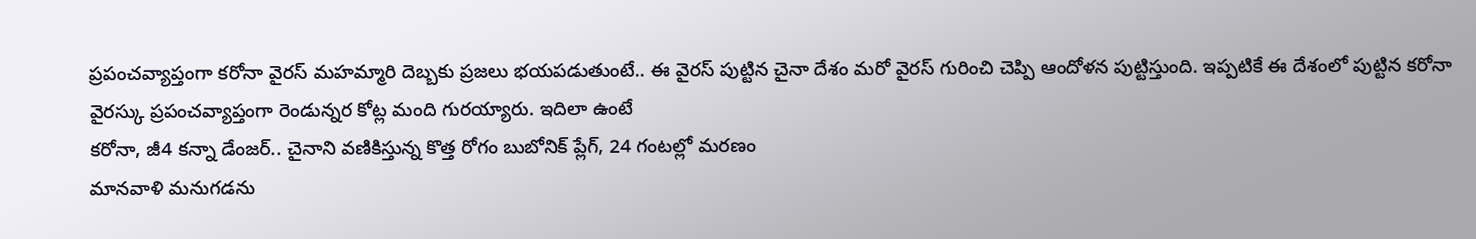ప్రపంచవ్యాప్తంగా కరోనా వైరస్ మహమ్మారి దెబ్బకు ప్రజలు భయపడుతుంటే.. ఈ వైరస్ పుట్టిన చైనా దేశం మరో వైరస్ గురించి చెప్పి ఆందోళన పుట్టిస్తుంది. ఇప్పటికే ఈ దేశంలో పుట్టిన కరోనా వైరస్కు ప్రపంచవ్యాప్తంగా రెండున్నర కోట్ల మంది గురయ్యారు. ఇదిలా ఉంటే
కరోనా, జీ4 కన్నా డేంజర్.. చైనాని వణికిస్తున్న కొత్త రోగం బుబోనిక్ ప్లేగ్, 24 గంటల్లో మరణం
మానవాళి మనుగడను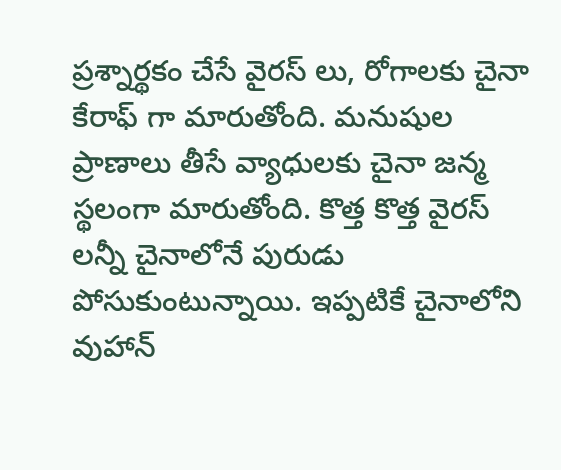ప్రశ్నార్థకం చేసే వైరస్ లు, రోగాలకు చైనా కేరాఫ్ గా మారుతోంది. మనుషుల ప్రాణాలు తీసే వ్యాధులకు చైనా జన్మ స్థలంగా మారుతోంది. కొత్త కొత్త వైరస్ లన్నీ చైనాలోనే పురుడు పోసుకుంటున్నాయి. ఇప్పటికే చైనాలోని వుహాన్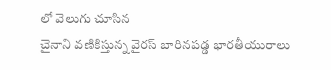లో వెలుగు చూసిన
చైనాని వణికిస్తున్న వైరస్ బారినపడ్డ భారతీయురాలు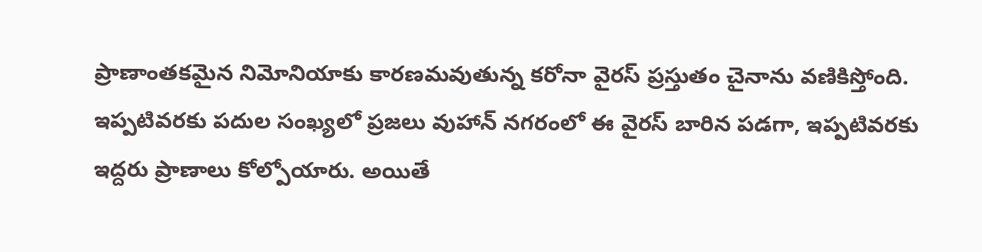ప్రాణాంతకమైన నిమోనియాకు కారణమవుతున్న కరోనా వైరస్ ప్రస్తుతం చైనాను వణికిస్తోంది. ఇప్పటివరకు పదుల సంఖ్యలో ప్రజలు వుహాన్ నగరంలో ఈ వైరస్ బారిన పడగా, ఇప్పటివరకు ఇద్దరు ప్రాణాలు కోల్పోయారు. అయితే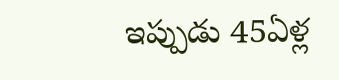ఇప్పుడు 45ఏళ్ల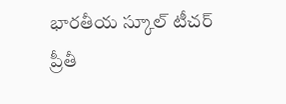భారతీయ స్కూల్ టీచర్ ప్రీతీ